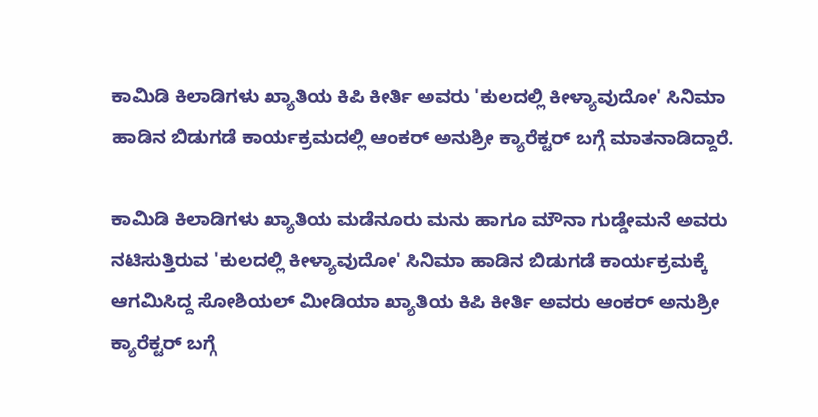ಕಾಮಿಡಿ ಕಿಲಾಡಿಗಳು ಖ್ಯಾತಿಯ ಕಿಪಿ ಕೀರ್ತಿ ಅವರು 'ಕುಲದಲ್ಲಿ ಕೀಳ್ಯಾವುದೋ' ಸಿನಿಮಾ ಹಾಡಿನ ಬಿಡುಗಡೆ ಕಾರ್ಯಕ್ರಮದಲ್ಲಿ ಆಂಕರ್ ಅನುಶ್ರೀ ಕ್ಯಾರೆಕ್ಟರ್ ಬಗ್ಗೆ ಮಾತನಾಡಿದ್ದಾರೆ.

ಕಾಮಿಡಿ ಕಿಲಾಡಿಗಳು ಖ್ಯಾತಿಯ ಮಡೆನೂರು ಮನು ಹಾಗೂ ಮೌನಾ ಗುಡ್ಡೇಮನೆ ಅವರು ನಟಿಸುತ್ತಿರುವ 'ಕುಲದಲ್ಲಿ ಕೀಳ್ಯಾವುದೋ' ಸಿನಿಮಾ ಹಾಡಿನ ಬಿಡುಗಡೆ ಕಾರ್ಯಕ್ರಮಕ್ಕೆ ಆಗಮಿಸಿದ್ದ ಸೋಶಿಯಲ್ ಮೀಡಿಯಾ ಖ್ಯಾತಿಯ ಕಿಪಿ ಕೀರ್ತಿ ಅವರು ಆಂಕರ್ ಅನುಶ್ರೀ ಕ್ಯಾರೆಕ್ಟರ್ ಬಗ್ಗೆ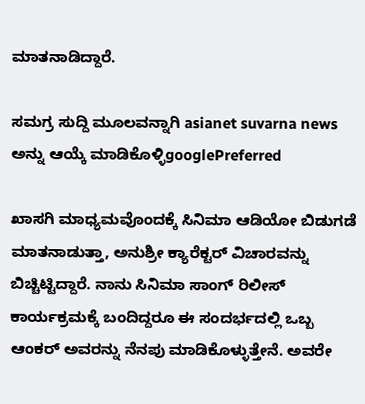ಮಾತನಾಡಿದ್ದಾರೆ.

ಸಮಗ್ರ ಸುದ್ದಿ ಮೂಲವನ್ನಾಗಿ asianet suvarna news ಅನ್ನು ಆಯ್ಕೆ ಮಾಡಿಕೊಳ್ಳಿgooglePreferred

ಖಾಸಗಿ ಮಾಧ್ಯಮವೊಂದಕ್ಕೆ ಸಿನಿಮಾ ಆಡಿಯೋ ಬಿಡುಗಡೆ ಮಾತನಾಡುತ್ತಾ, ಅನುಶ್ರೀ ಕ್ಯಾರೆಕ್ಟರ್ ವಿಚಾರವನ್ನು ಬಿಚ್ಚಿಟ್ಟಿದ್ದಾರೆ. ನಾನು ಸಿನಿಮಾ ಸಾಂಗ್ ರಿಲೀಸ್ ಕಾರ್ಯಕ್ರಮಕ್ಕೆ ಬಂದಿದ್ದರೂ ಈ ಸಂದರ್ಭದಲ್ಲಿ ಒಬ್ಬ ಆಂಕರ್ ಅವರನ್ನು ನೆನಪು ಮಾಡಿಕೊಳ್ಳುತ್ತೇನೆ. ಅವರೇ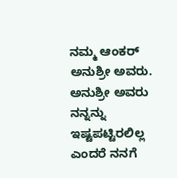ನಮ್ಮ ಆಂಕರ್ ಅನುಶ್ರೀ ಅವರು. ಅನುಶ್ರೀ ಅವರು ನನ್ನನ್ನು ಇಷ್ಟಪಟ್ಟಿರಲಿಲ್ಲ ಎಂದರೆ ನನಗೆ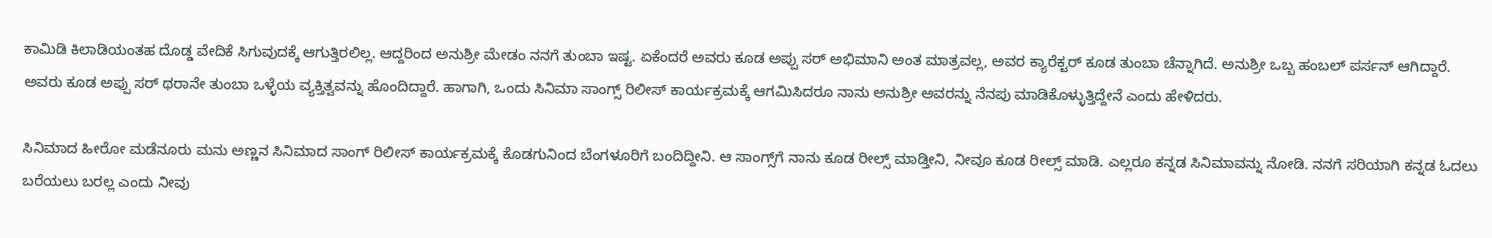ಕಾಮಿಡಿ ಕಿಲಾಡಿಯಂತಹ ದೊಡ್ಡ ವೇದಿಕೆ ಸಿಗುವುದಕ್ಕೆ ಆಗುತ್ತಿರಲಿಲ್ಲ. ಆದ್ದರಿಂದ ಅನುಶ್ರೀ ಮೇಡಂ ನನಗೆ ತುಂಬಾ ಇಷ್ಟ. ಏಕೆಂದರೆ ಅವರು ಕೂಡ ಅಪ್ಪು ಸರ್ ಅಭಿಮಾನಿ ಅಂತ ಮಾತ್ರವಲ್ಲ, ಅವರ ಕ್ಯಾರೆಕ್ಟರ್ ಕೂಡ ತುಂಬಾ ಚೆನ್ನಾಗಿದೆ. ಅನುಶ್ರೀ ಒಬ್ಬ ಹಂಬಲ್ ಪರ್ಸನ್ ಆಗಿದ್ದಾರೆ. ಅವರು ಕೂಡ ಅಪ್ಪು ಸರ್ ಥರಾನೇ ತುಂಬಾ ಒಳ್ಳೆಯ ವ್ಯಕ್ತಿತ್ವವನ್ನು ಹೊಂದಿದ್ದಾರೆ. ಹಾಗಾಗಿ, ಒಂದು ಸಿನಿಮಾ ಸಾಂಗ್ಸ್ ರಿಲೀಸ್ ಕಾರ್ಯಕ್ರಮಕ್ಕೆ ಆಗಮಿಸಿದರೂ ನಾನು ಅನುಶ್ರೀ ಅವರನ್ನು ನೆನಪು ಮಾಡಿಕೊಳ್ಳುತ್ತಿದ್ದೇನೆ ಎಂದು ಹೇಳಿದರು.

ಸಿನಿಮಾದ ಹೀರೋ ಮಡೆನೂರು ಮನು ಅಣ್ಣನ ಸಿನಿಮಾದ ಸಾಂಗ್ ರಿಲೀಸ್ ಕಾರ್ಯಕ್ರಮಕ್ಕೆ ಕೊಡಗುನಿಂದ ಬೆಂಗಳೂರಿಗೆ ಬಂದಿದ್ದೀನಿ. ಆ ಸಾಂಗ್ಸ್‌ಗೆ ನಾನು ಕೂಡ ರೀಲ್ಸ್ ಮಾಡ್ತೀನಿ, ನೀವೂ ಕೂಡ ರೀಲ್ಸ್ ಮಾಡಿ. ಎಲ್ಲರೂ ಕನ್ನಡ ಸಿನಿಮಾವನ್ನು ನೋಡಿ. ನನಗೆ ಸರಿಯಾಗಿ ಕನ್ನಡ ಓದಲು ಬರೆಯಲು ಬರಲ್ಲ ಎಂದು ನೀವು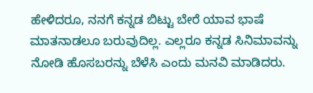ಹೇಳಿದರೂ, ನನಗೆ ಕನ್ನಡ ಬಿಟ್ಟು ಬೇರೆ ಯಾವ ಭಾಷೆ ಮಾತನಾಡಲೂ ಬರುವುದಿಲ್ಲ. ಎಲ್ಲರೂ ಕನ್ನಡ ಸಿನಿಮಾವನ್ನು ನೋಡಿ ಹೊಸಬರನ್ನು ಬೆಳೆಸಿ ಎಂದು ಮನವಿ ಮಾಡಿದರು.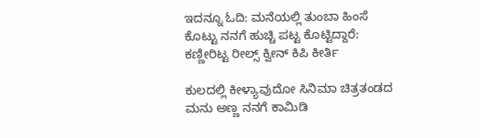ಇದನ್ನೂ ಓದಿ: ಮನೆಯಲ್ಲಿ ತುಂಬಾ ಹಿಂಸೆ ಕೊಟ್ಟು ನನಗೆ ಹುಚ್ಚಿ ಪಟ್ಟ ಕೊಟ್ಟಿದ್ದಾರೆ: ಕಣ್ಣೀರಿಟ್ಟ ರೀಲ್ಸ್‌ ಕ್ವೀನ್ ಕಿಪಿ ಕೀರ್ತಿ

ಕುಲದಲ್ಲಿ ಕೀಳ್ಯಾವುದೋ ಸಿನಿಮಾ ಚಿತ್ರತಂಡದ ಮನು ಅಣ್ಣ ನನಗೆ ಕಾಮಿಡಿ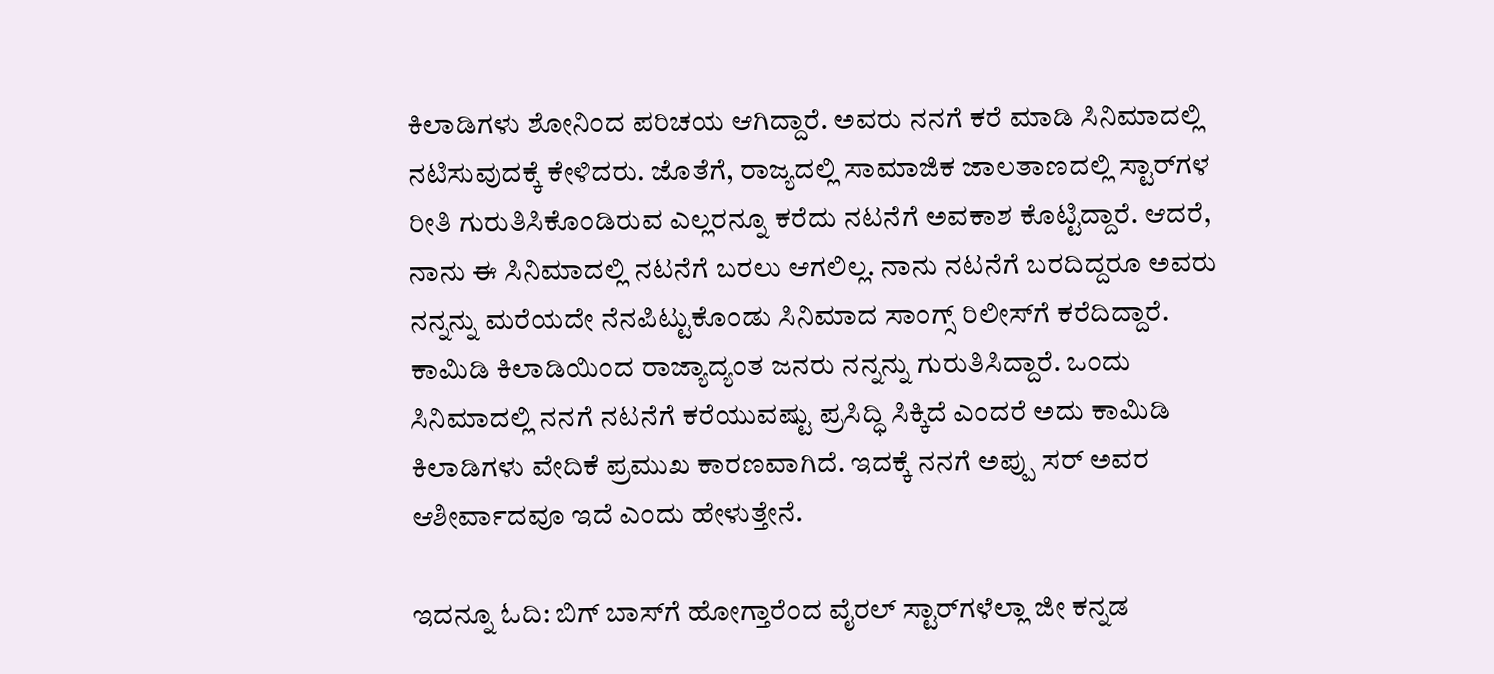ಕಿಲಾಡಿಗಳು ಶೋನಿಂದ ಪರಿಚಯ ಆಗಿದ್ದಾರೆ. ಅವರು ನನಗೆ ಕರೆ ಮಾಡಿ ಸಿನಿಮಾದಲ್ಲಿ ನಟಿಸುವುದಕ್ಕೆ ಕೇಳಿದರು. ಜೊತೆಗೆ, ರಾಜ್ಯದಲ್ಲಿ ಸಾಮಾಜಿಕ ಜಾಲತಾಣದಲ್ಲಿ ಸ್ಟಾರ್‌ಗಳ ರೀತಿ ಗುರುತಿಸಿಕೊಂಡಿರುವ ಎಲ್ಲರನ್ನೂ ಕರೆದು ನಟನೆಗೆ ಅವಕಾಶ ಕೊಟ್ಟಿದ್ದಾರೆ. ಆದರೆ, ನಾನು ಈ ಸಿನಿಮಾದಲ್ಲಿ ನಟನೆಗೆ ಬರಲು ಆಗಲಿಲ್ಲ. ನಾನು ನಟನೆಗೆ ಬರದಿದ್ದರೂ ಅವರು ನನ್ನನ್ನು ಮರೆಯದೇ ನೆನಪಿಟ್ಟುಕೊಂಡು ಸಿನಿಮಾದ ಸಾಂಗ್ಸ್ ರಿಲೀಸ್‌ಗೆ ಕರೆದಿದ್ದಾರೆ. ಕಾಮಿಡಿ ಕಿಲಾಡಿಯಿಂದ ರಾಜ್ಯಾದ್ಯಂತ ಜನರು ನನ್ನನ್ನು ಗುರುತಿಸಿದ್ದಾರೆ. ಒಂದು ಸಿನಿಮಾದಲ್ಲಿ ನನಗೆ ನಟನೆಗೆ ಕರೆಯುವಷ್ಟು ಪ್ರಸಿದ್ಧಿ ಸಿಕ್ಕಿದೆ ಎಂದರೆ ಅದು ಕಾಮಿಡಿ ಕಿಲಾಡಿಗಳು ವೇದಿಕೆ ಪ್ರಮುಖ ಕಾರಣವಾಗಿದೆ. ಇದಕ್ಕೆ ನನಗೆ ಅಪ್ಪು ಸರ್ ಅವರ ಆಶೀರ್ವಾದವೂ ಇದೆ ಎಂದು ಹೇಳುತ್ತೇನೆ.

ಇದನ್ನೂ ಓದಿ: ಬಿಗ್ ಬಾಸ್‌ಗೆ ಹೋಗ್ತಾರೆಂದ ವೈರಲ್ ಸ್ಟಾರ್‌ಗಳೆಲ್ಲಾ ಜೀ ಕನ್ನಡ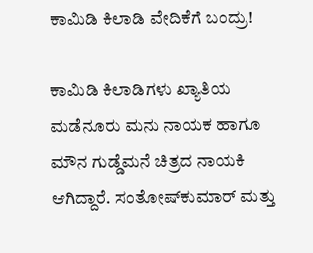ಕಾಮಿಡಿ ಕಿಲಾಡಿ ವೇದಿಕೆಗೆ ಬಂದ್ರು!

ಕಾಮಿಡಿ ಕಿಲಾಡಿಗಳು ಖ್ಯಾತಿಯ ಮಡೆನೂರು ಮನು ನಾಯಕ ಹಾಗೂ ಮೌನ ಗುಡ್ಡೆಮನೆ ಚಿತ್ರದ ನಾಯಕಿ ಆಗಿದ್ದಾರೆ. ಸಂತೋಷ್‌ಕುಮಾರ್ ಮತ್ತು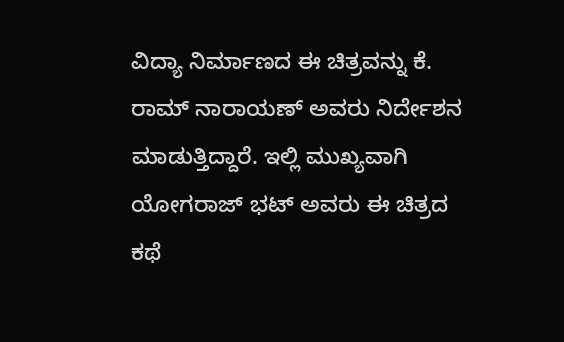ವಿದ್ಯಾ ನಿರ್ಮಾಣದ ಈ ಚಿತ್ರವನ್ನು ಕೆ. ರಾಮ್ ನಾರಾಯಣ್ ಅವರು ನಿರ್ದೇಶನ ಮಾಡುತ್ತಿದ್ದಾರೆ. ಇಲ್ಲಿ ಮುಖ್ಯವಾಗಿ ಯೋಗರಾಜ್ ಭಟ್ ಅವರು ಈ ಚಿತ್ರದ ಕಥೆ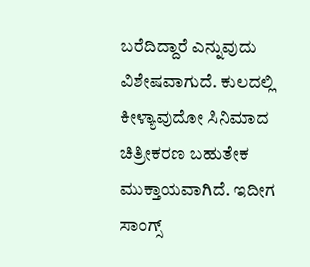ಬರೆದಿದ್ದಾರೆ ಎನ್ನುವುದು ವಿಶೇಷವಾಗುದೆ. ಕುಲದಲ್ಲಿ ಕೀಳ್ಯಾವುದೋ ಸಿನಿಮಾದ ಚಿತ್ರೀಕರಣ ಬಹುತೇಕ ಮುಕ್ತಾಯವಾಗಿದೆ. ಇದೀಗ ಸಾಂಗ್ಸ್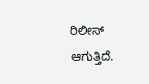ರಿಲೀಸ್ ಆಗುತ್ತಿದೆ.